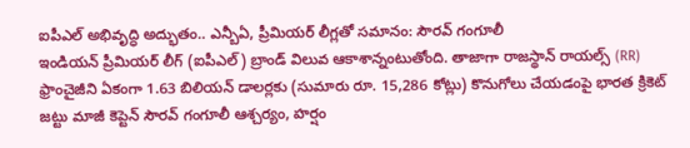ఐపీఎల్ అభివృద్ధి అద్భుతం.. ఎన్బీఏ, ప్రీమియర్ లీగ్లతో సమానం: సౌరవ్ గంగూలీ
ఇండియన్ ప్రీమియర్ లీగ్ (ఐపీఎల్) బ్రాండ్ విలువ ఆకాశాన్నంటుతోంది. తాజాగా రాజస్థాన్ రాయల్స్ (RR) ఫ్రాంచైజీని ఏకంగా 1.63 బిలియన్ డాలర్లకు (సుమారు రూ. 15,286 కోట్లు) కొనుగోలు చేయడంపై భారత క్రికెట్ జట్టు మాజీ కెప్టెన్ సౌరవ్ గంగూలీ ఆశ్చర్యం, హర్షం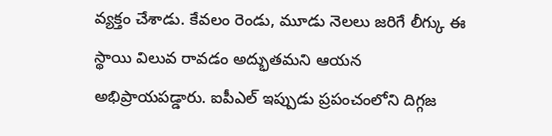వ్యక్తం చేశాడు. కేవలం రెండు, మూడు నెలలు జరిగే లీగ్కు ఈ స్థాయి విలువ రావడం అద్భుతమని ఆయన అభిప్రాయపడ్డారు. ఐపీఎల్ ఇప్పుడు ప్రపంచంలోని దిగ్గజ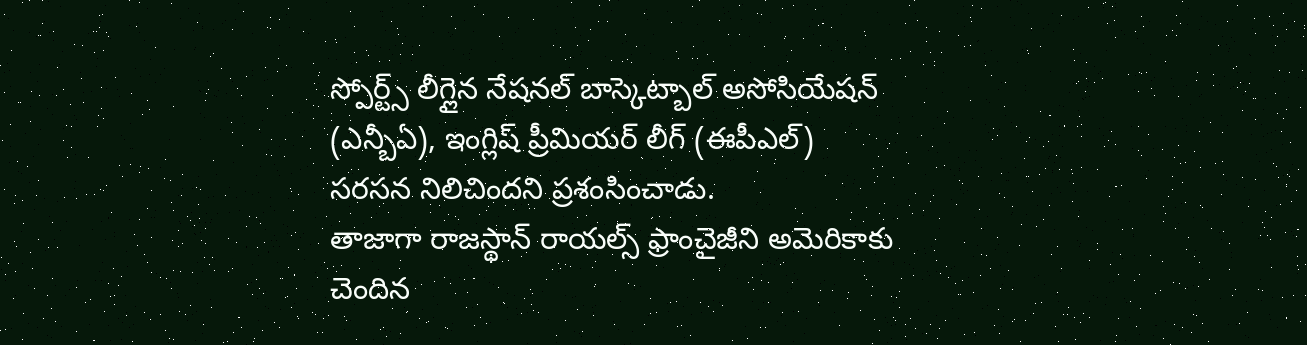స్పోర్ట్స్ లీగ్లైన నేషనల్ బాస్కెట్బాల్ అసోసియేషన్ (ఎన్బీఏ), ఇంగ్లిష్ ప్రీమియర్ లీగ్ (ఈపీఎల్) సరసన నిలిచిందని ప్రశంసించాడు.
తాజాగా రాజస్థాన్ రాయల్స్ ఫ్రాంచైజీని అమెరికాకు చెందిన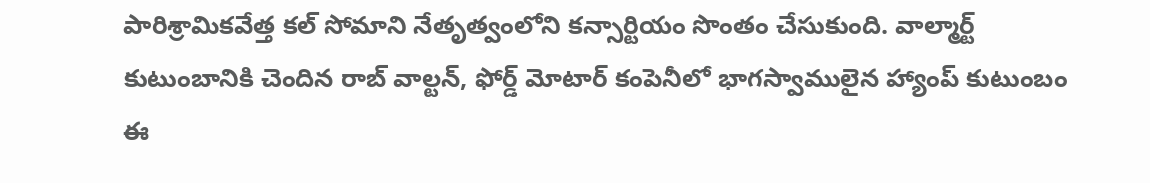పారిశ్రామికవేత్త కల్ సోమాని నేతృత్వంలోని కన్సార్టియం సొంతం చేసుకుంది. వాల్మార్ట్ కుటుంబానికి చెందిన రాబ్ వాల్టన్, ఫోర్డ్ మోటార్ కంపెనీలో భాగస్వాములైన హ్యాంప్ కుటుంబం ఈ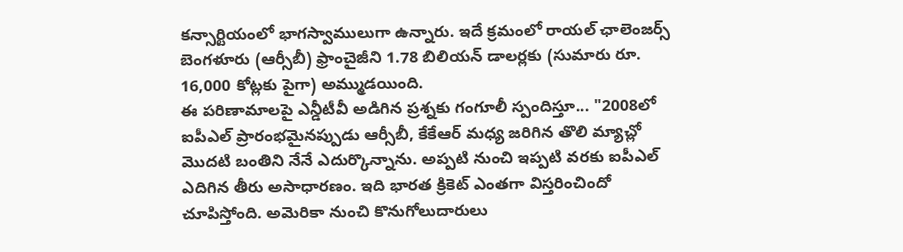కన్సార్టియంలో భాగస్వాములుగా ఉన్నారు. ఇదే క్రమంలో రాయల్ ఛాలెంజర్స్ బెంగళూరు (ఆర్సీబీ) ఫ్రాంచైజీని 1.78 బిలియన్ డాలర్లకు (సుమారు రూ. 16,000 కోట్లకు పైగా) అమ్ముడయింది.
ఈ పరిణామాలపై ఎన్డీటీవీ అడిగిన ప్రశ్నకు గంగూలీ స్పందిస్తూ... "2008లో ఐపీఎల్ ప్రారంభమైనప్పుడు ఆర్సీబీ, కేకేఆర్ మధ్య జరిగిన తొలి మ్యాచ్లో మొదటి బంతిని నేనే ఎదుర్కొన్నాను. అప్పటి నుంచి ఇప్పటి వరకు ఐపీఎల్ ఎదిగిన తీరు అసాధారణం. ఇది భారత క్రికెట్ ఎంతగా విస్తరించిందో చూపిస్తోంది. అమెరికా నుంచి కొనుగోలుదారులు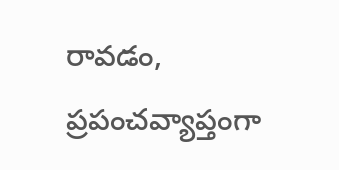రావడం, ప్రపంచవ్యాప్తంగా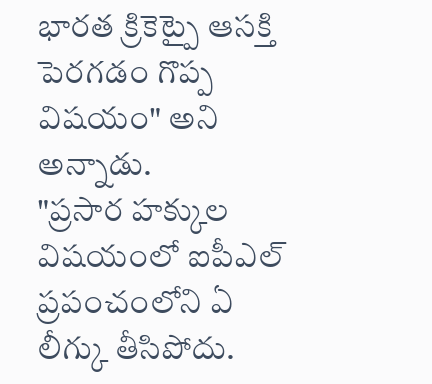భారత క్రికెట్పై ఆసక్తి పెరగడం గొప్ప విషయం" అని అన్నాడు.
"ప్రసార హక్కుల విషయంలో ఐపీఎల్ ప్రపంచంలోని ఏ లీగ్కు తీసిపోదు.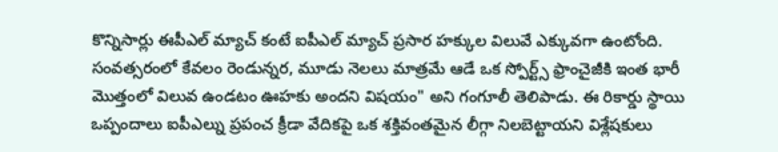కొన్నిసార్లు ఈపీఎల్ మ్యాచ్ కంటే ఐపీఎల్ మ్యాచ్ ప్రసార హక్కుల విలువే ఎక్కువగా ఉంటోంది. సంవత్సరంలో కేవలం రెండున్నర, మూడు నెలలు మాత్రమే ఆడే ఒక స్పోర్ట్స్ ఫ్రాంచైజీకి ఇంత భారీ మొత్తంలో విలువ ఉండటం ఊహకు అందని విషయం" అని గంగూలీ తెలిపాడు. ఈ రికార్డు స్థాయి ఒప్పందాలు ఐపీఎల్ను ప్రపంచ క్రీడా వేదికపై ఒక శక్తివంతమైన లీగ్గా నిలబెట్టాయని విశ్లేషకులు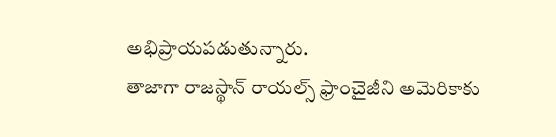అభిప్రాయపడుతున్నారు.
తాజాగా రాజస్థాన్ రాయల్స్ ఫ్రాంచైజీని అమెరికాకు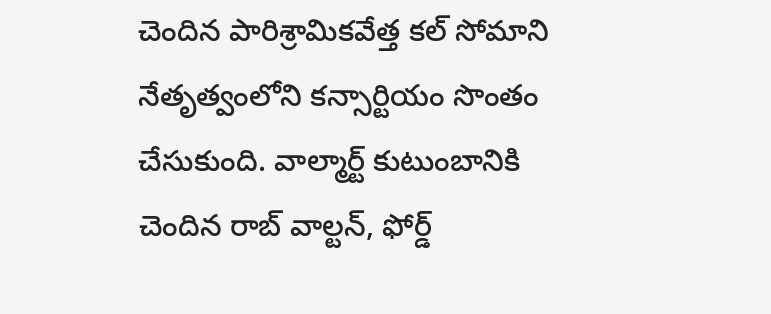చెందిన పారిశ్రామికవేత్త కల్ సోమాని నేతృత్వంలోని కన్సార్టియం సొంతం చేసుకుంది. వాల్మార్ట్ కుటుంబానికి చెందిన రాబ్ వాల్టన్, ఫోర్డ్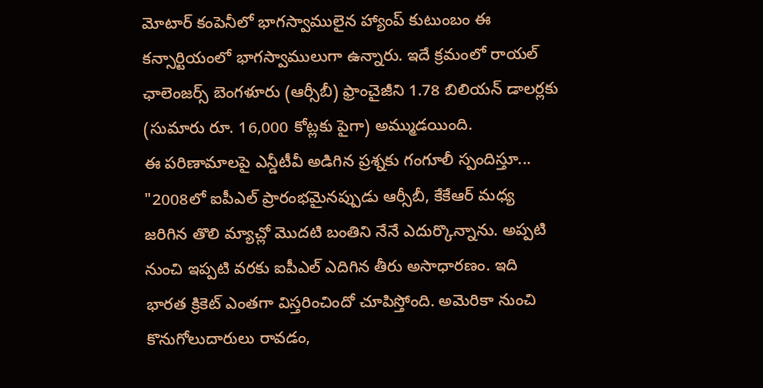మోటార్ కంపెనీలో భాగస్వాములైన హ్యాంప్ కుటుంబం ఈ కన్సార్టియంలో భాగస్వాములుగా ఉన్నారు. ఇదే క్రమంలో రాయల్ ఛాలెంజర్స్ బెంగళూరు (ఆర్సీబీ) ఫ్రాంచైజీని 1.78 బిలియన్ డాలర్లకు (సుమారు రూ. 16,000 కోట్లకు పైగా) అమ్ముడయింది.
ఈ పరిణామాలపై ఎన్డీటీవీ అడిగిన ప్రశ్నకు గంగూలీ స్పందిస్తూ... "2008లో ఐపీఎల్ ప్రారంభమైనప్పుడు ఆర్సీబీ, కేకేఆర్ మధ్య జరిగిన తొలి మ్యాచ్లో మొదటి బంతిని నేనే ఎదుర్కొన్నాను. అప్పటి నుంచి ఇప్పటి వరకు ఐపీఎల్ ఎదిగిన తీరు అసాధారణం. ఇది భారత క్రికెట్ ఎంతగా విస్తరించిందో చూపిస్తోంది. అమెరికా నుంచి కొనుగోలుదారులు రావడం,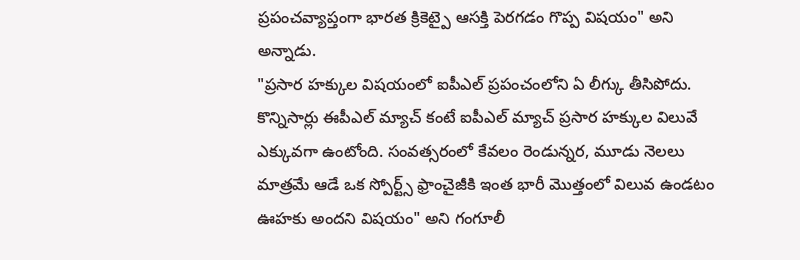ప్రపంచవ్యాప్తంగా భారత క్రికెట్పై ఆసక్తి పెరగడం గొప్ప విషయం" అని అన్నాడు.
"ప్రసార హక్కుల విషయంలో ఐపీఎల్ ప్రపంచంలోని ఏ లీగ్కు తీసిపోదు. కొన్నిసార్లు ఈపీఎల్ మ్యాచ్ కంటే ఐపీఎల్ మ్యాచ్ ప్రసార హక్కుల విలువే ఎక్కువగా ఉంటోంది. సంవత్సరంలో కేవలం రెండున్నర, మూడు నెలలు మాత్రమే ఆడే ఒక స్పోర్ట్స్ ఫ్రాంచైజీకి ఇంత భారీ మొత్తంలో విలువ ఉండటం ఊహకు అందని విషయం" అని గంగూలీ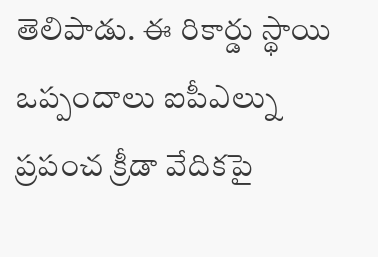తెలిపాడు. ఈ రికార్డు స్థాయి ఒప్పందాలు ఐపీఎల్ను ప్రపంచ క్రీడా వేదికపై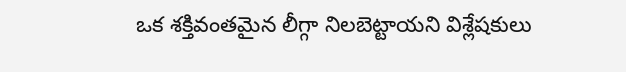ఒక శక్తివంతమైన లీగ్గా నిలబెట్టాయని విశ్లేషకులు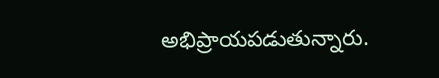అభిప్రాయపడుతున్నారు.